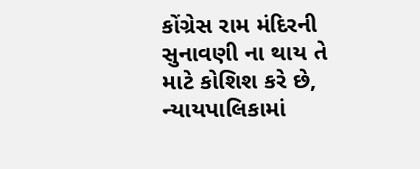કોંગ્રેસ રામ મંદિરની સુનાવણી ના થાય તે માટે કોશિશ કરે છે, ન્યાયપાલિકામાં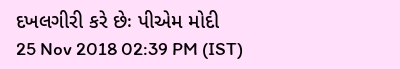દખલગીરી કરે છેઃ પીએમ મોદી
25 Nov 2018 02:39 PM (IST)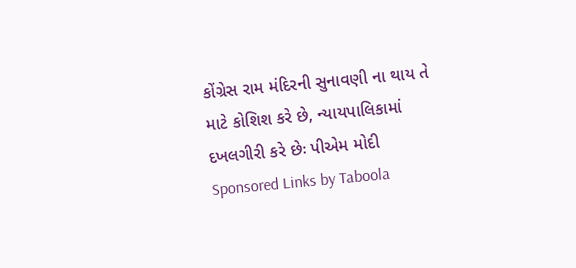કોંગ્રેસ રામ મંદિરની સુનાવણી ના થાય તે માટે કોશિશ કરે છે, ન્યાયપાલિકામાં દખલગીરી કરે છેઃ પીએમ મોદી
Sponsored Links by Taboola